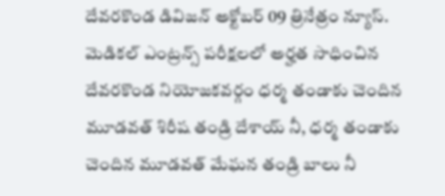దేవరకొండ డివిజన్ అక్టోబర్ 09 త్రినేత్రం న్యూస్. మెడికల్ ఎంట్రన్స్ పరీక్షలలో అర్హత సాధించిన దేవరకొండ నియోజకవర్గం ధర్మ తండాకు చెందిన మూడవత్ శిరీష తండ్రి దేశాయ్ నీ, ధర్మ తండాకు చెందిన మూడవత్ మేఘన తండ్రి బాలు నీ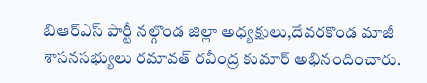బిఆర్ఎస్ పార్టీ నల్గొండ జిల్లా అధ్యక్షులు,దేవరకొండ మాజీ శాసనసభ్యులు రమావత్ రవీంద్ర కుమార్ అభినందించారు.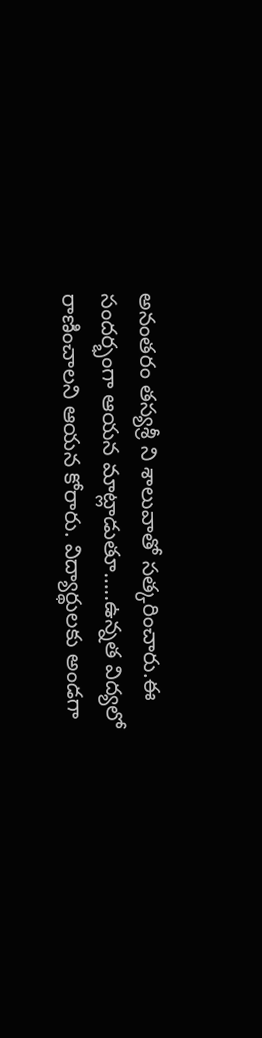అనంతరం తస్యశ్రీ ని శాలువాతో సత్కరించారు.ఈ సందర్భంగా ఆయన మాట్లాడుతూ…..ఉన్నత విద్యలో రాణించాలని ఆయన కోరారు. విద్యార్థులకు అండగా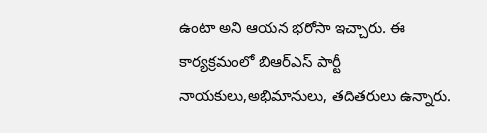ఉంటా అని ఆయన భరోసా ఇచ్చారు. ఈ కార్యక్రమంలో బిఆర్ఎస్ పార్టీ నాయకులు,అభిమానులు, తదితరులు ఉన్నారు.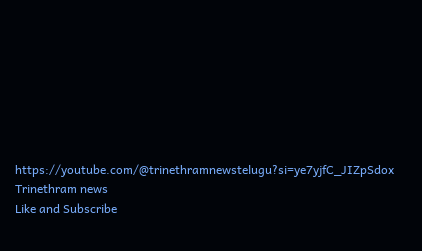https://youtube.com/@trinethramnewstelugu?si=ye7yjfC_JIZpSdox
Trinethram news
Like and Subscribe